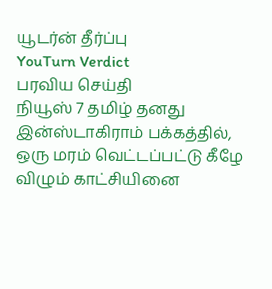யூடர்ன் தீர்ப்பு
YouTurn Verdict
பரவிய செய்தி
நியூஸ் 7 தமிழ் தனது இன்ஸ்டாகிராம் பக்கத்தில், ஒரு மரம் வெட்டப்பட்டு கீழே விழும் காட்சியினை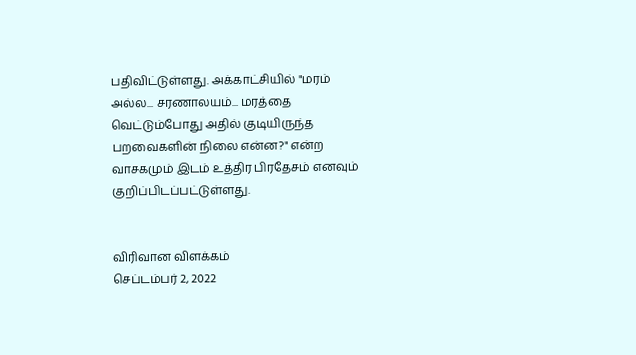பதிவிட்டுள்ளது. அக்காட்சியில் "மரம் அல்ல... சரணாலயம்... மரத்தை வெட்டும்போது அதில் குடியிருந்த பறவைகளின் நிலை என்ன?" என்ற வாசகமும் இடம் உத்திர பிரதேசம் எனவும் குறிப்பிடப்பட்டுள்ளது.


விரிவான விளக்கம்
செப்டம்பர் 2, 2022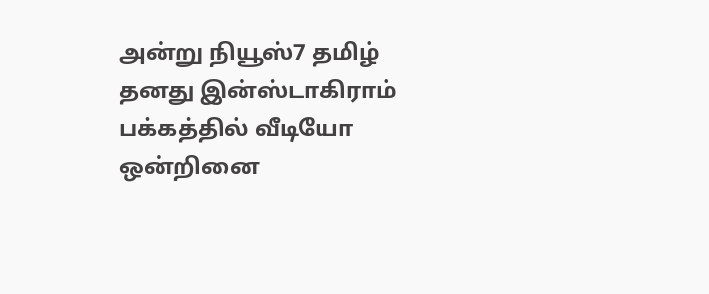அன்று நியூஸ்7 தமிழ் தனது இன்ஸ்டாகிராம் பக்கத்தில் வீடியோ ஒன்றினை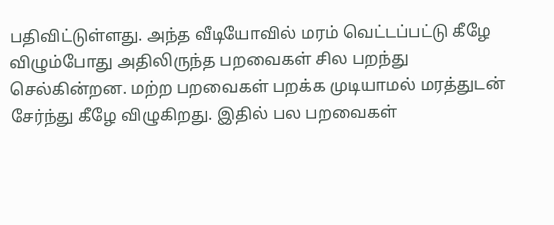பதிவிட்டுள்ளது. அந்த வீடியோவில் மரம் வெட்டப்பட்டு கீழே விழும்போது அதிலிருந்த பறவைகள் சில பறந்து செல்கின்றன. மற்ற பறவைகள் பறக்க முடியாமல் மரத்துடன் சேர்ந்து கீழே விழுகிறது. இதில் பல பறவைகள்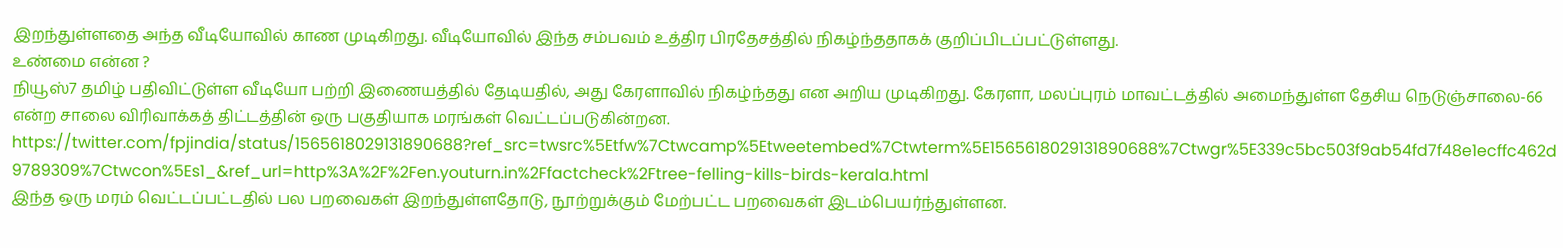இறந்துள்ளதை அந்த வீடியோவில் காண முடிகிறது. வீடியோவில் இந்த சம்பவம் உத்திர பிரதேசத்தில் நிகழ்ந்ததாகக் குறிப்பிடப்பட்டுள்ளது.
உண்மை என்ன ?
நியூஸ்7 தமிழ் பதிவிட்டுள்ள வீடியோ பற்றி இணையத்தில் தேடியதில், அது கேரளாவில் நிகழ்ந்தது என அறிய முடிகிறது. கேரளா, மலப்புரம் மாவட்டத்தில் அமைந்துள்ள தேசிய நெடுஞ்சாலை-66 என்ற சாலை விரிவாக்கத் திட்டத்தின் ஒரு பகுதியாக மரங்கள் வெட்டப்படுகின்றன.
https://twitter.com/fpjindia/status/1565618029131890688?ref_src=twsrc%5Etfw%7Ctwcamp%5Etweetembed%7Ctwterm%5E1565618029131890688%7Ctwgr%5E339c5bc503f9ab54fd7f48e1ecffc462d9789309%7Ctwcon%5Es1_&ref_url=http%3A%2F%2Fen.youturn.in%2Ffactcheck%2Ftree-felling-kills-birds-kerala.html
இந்த ஒரு மரம் வெட்டப்பட்டதில் பல பறவைகள் இறந்துள்ளதோடு, நூற்றுக்கும் மேற்பட்ட பறவைகள் இடம்பெயர்ந்துள்ளன.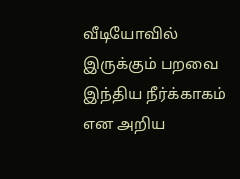வீடியோவில் இருக்கும் பறவை இந்திய நீர்க்காகம் என அறிய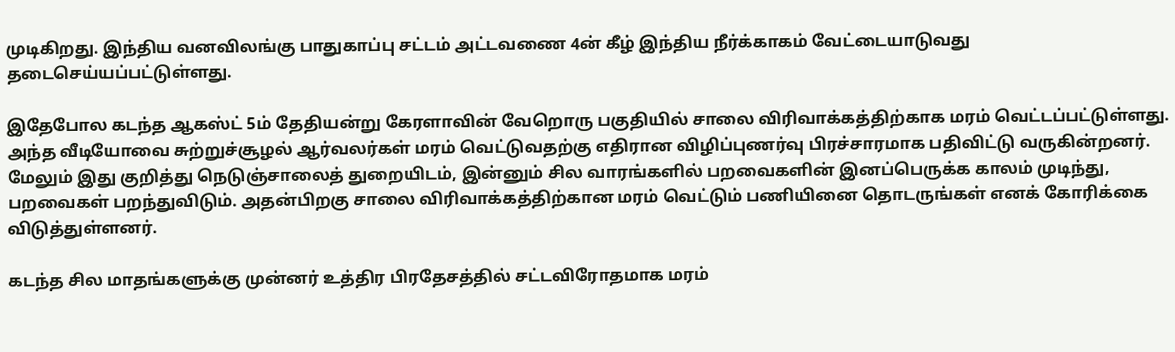முடிகிறது. இந்திய வனவிலங்கு பாதுகாப்பு சட்டம் அட்டவணை 4ன் கீழ் இந்திய நீர்க்காகம் வேட்டையாடுவது தடைசெய்யப்பட்டுள்ளது.

இதேபோல கடந்த ஆகஸ்ட் 5ம் தேதியன்று கேரளாவின் வேறொரு பகுதியில் சாலை விரிவாக்கத்திற்காக மரம் வெட்டப்பட்டுள்ளது. அந்த வீடியோவை சுற்றுச்சூழல் ஆர்வலர்கள் மரம் வெட்டுவதற்கு எதிரான விழிப்புணர்வு பிரச்சாரமாக பதிவிட்டு வருகின்றனர். மேலும் இது குறித்து நெடுஞ்சாலைத் துறையிடம், இன்னும் சில வாரங்களில் பறவைகளின் இனப்பெருக்க காலம் முடிந்து, பறவைகள் பறந்துவிடும். அதன்பிறகு சாலை விரிவாக்கத்திற்கான மரம் வெட்டும் பணியினை தொடருங்கள் எனக் கோரிக்கை விடுத்துள்ளனர்.

கடந்த சில மாதங்களுக்கு முன்னர் உத்திர பிரதேசத்தில் சட்டவிரோதமாக மரம்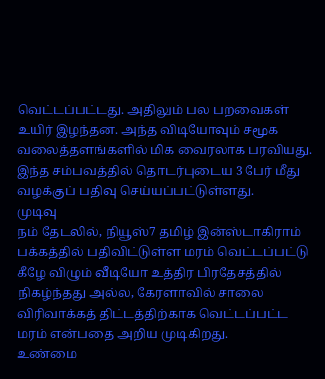வெட்டப்பட்டது. அதிலும் பல பறவைகள் உயிர் இழந்தன. அந்த விடியோவும் சமூக வலைத்தளங்களில் மிக வைரலாக பரவியது. இந்த சம்பவத்தில் தொடர்புடைய 3 பேர் மீது வழக்குப் பதிவு செய்யப்பட்டுள்ளது.
முடிவு
நம் தேடலில், நியூஸ்7 தமிழ் இன்ஸ்டாகிராம் பக்கத்தில் பதிவிட்டுள்ள மரம் வெட்டப்பட்டு கீழே விழும் வீடியோ உத்திர பிரதேசத்தில் நிகழ்ந்தது அல்ல, கேரளாவில் சாலை விரிவாக்கத் திட்டத்திற்காக வெட்டப்பட்ட மரம் என்பதை அறிய முடிகிறது.
உண்மை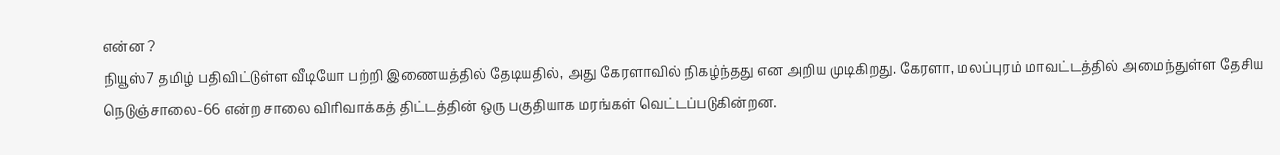என்ன ?
நியூஸ்7 தமிழ் பதிவிட்டுள்ள வீடியோ பற்றி இணையத்தில் தேடியதில், அது கேரளாவில் நிகழ்ந்தது என அறிய முடிகிறது. கேரளா, மலப்புரம் மாவட்டத்தில் அமைந்துள்ள தேசிய நெடுஞ்சாலை-66 என்ற சாலை விரிவாக்கத் திட்டத்தின் ஒரு பகுதியாக மரங்கள் வெட்டப்படுகின்றன.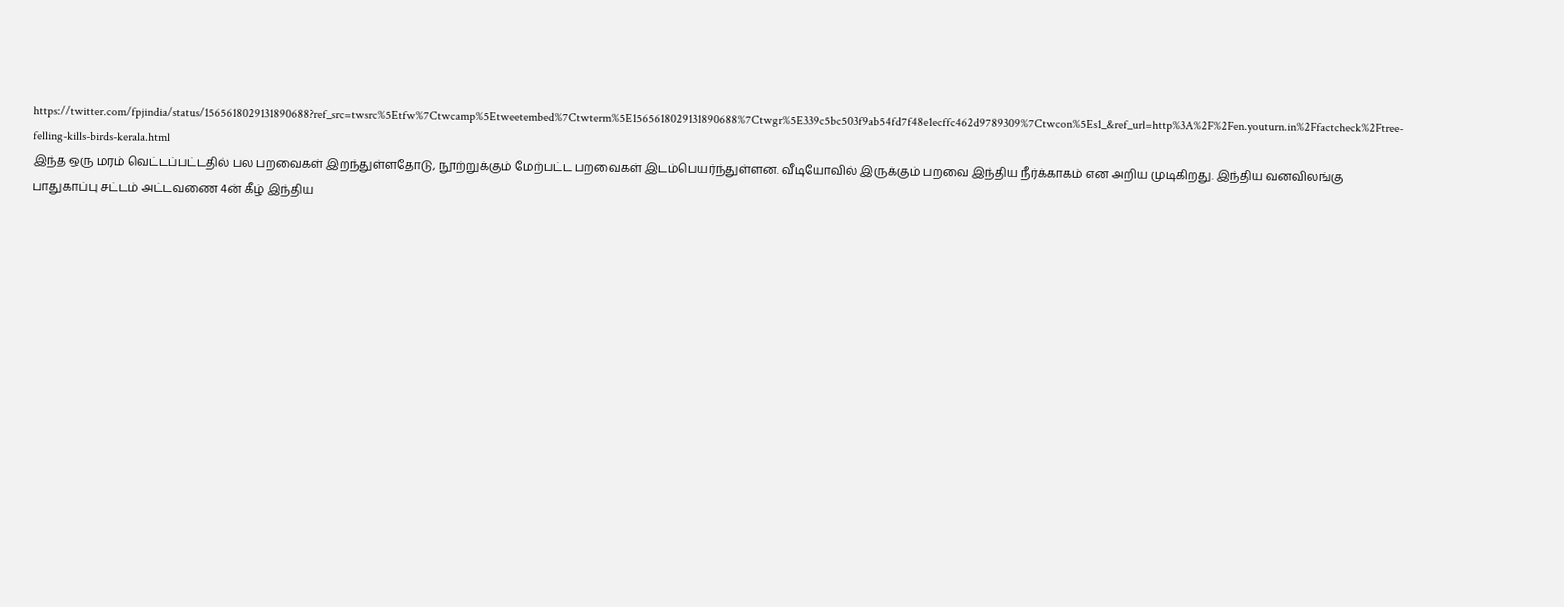https://twitter.com/fpjindia/status/1565618029131890688?ref_src=twsrc%5Etfw%7Ctwcamp%5Etweetembed%7Ctwterm%5E1565618029131890688%7Ctwgr%5E339c5bc503f9ab54fd7f48e1ecffc462d9789309%7Ctwcon%5Es1_&ref_url=http%3A%2F%2Fen.youturn.in%2Ffactcheck%2Ftree-felling-kills-birds-kerala.html
இந்த ஒரு மரம் வெட்டப்பட்டதில் பல பறவைகள் இறந்துள்ளதோடு, நூற்றுக்கும் மேற்பட்ட பறவைகள் இடம்பெயர்ந்துள்ளன. வீடியோவில் இருக்கும் பறவை இந்திய நீர்க்காகம் என அறிய முடிகிறது. இந்திய வனவிலங்கு பாதுகாப்பு சட்டம் அட்டவணை 4ன் கீழ் இந்திய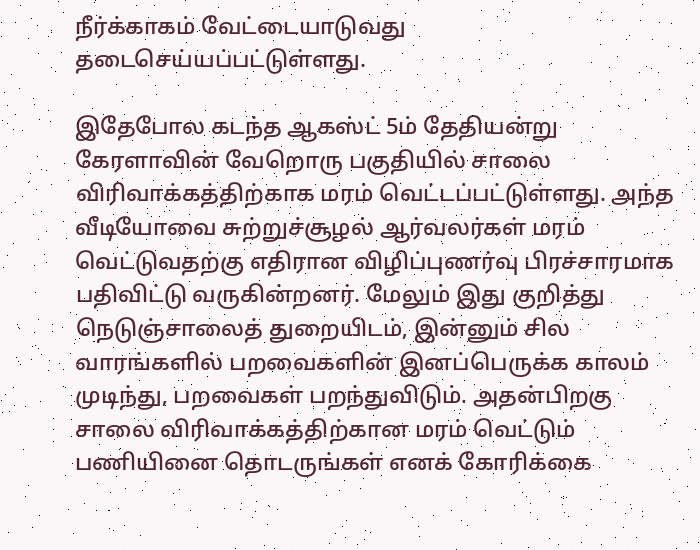நீர்க்காகம் வேட்டையாடுவது தடைசெய்யப்பட்டுள்ளது.

இதேபோல கடந்த ஆகஸ்ட் 5ம் தேதியன்று கேரளாவின் வேறொரு பகுதியில் சாலை விரிவாக்கத்திற்காக மரம் வெட்டப்பட்டுள்ளது. அந்த வீடியோவை சுற்றுச்சூழல் ஆர்வலர்கள் மரம் வெட்டுவதற்கு எதிரான விழிப்புணர்வு பிரச்சாரமாக பதிவிட்டு வருகின்றனர். மேலும் இது குறித்து நெடுஞ்சாலைத் துறையிடம், இன்னும் சில வாரங்களில் பறவைகளின் இனப்பெருக்க காலம் முடிந்து, பறவைகள் பறந்துவிடும். அதன்பிறகு சாலை விரிவாக்கத்திற்கான மரம் வெட்டும் பணியினை தொடருங்கள் எனக் கோரிக்கை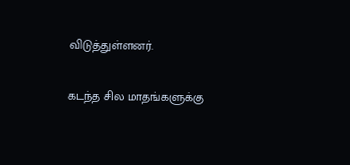விடுத்துள்ளனர்.

கடந்த சில மாதங்களுக்கு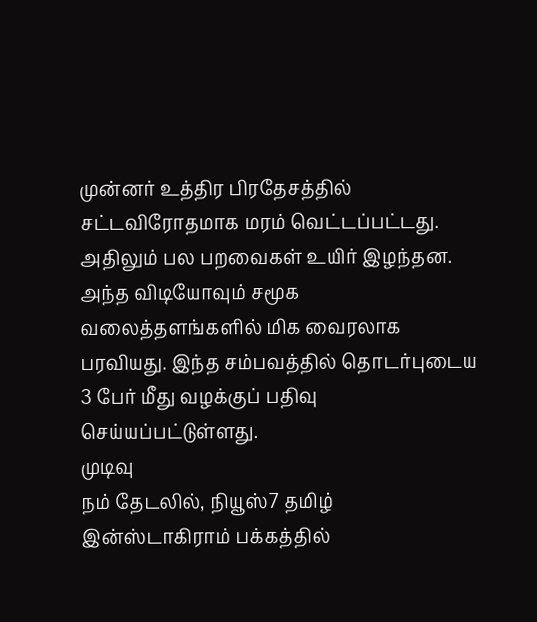முன்னர் உத்திர பிரதேசத்தில் சட்டவிரோதமாக மரம் வெட்டப்பட்டது. அதிலும் பல பறவைகள் உயிர் இழந்தன. அந்த விடியோவும் சமூக வலைத்தளங்களில் மிக வைரலாக பரவியது. இந்த சம்பவத்தில் தொடர்புடைய 3 பேர் மீது வழக்குப் பதிவு செய்யப்பட்டுள்ளது.
முடிவு
நம் தேடலில், நியூஸ்7 தமிழ் இன்ஸ்டாகிராம் பக்கத்தில்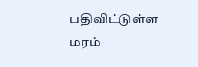பதிவிட்டுள்ள மரம்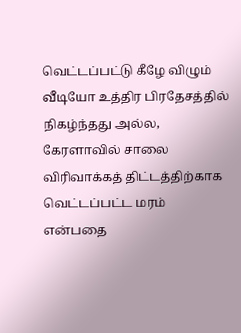வெட்டப்பட்டு கீழே விழும் வீடியோ உத்திர பிரதேசத்தில் நிகழ்ந்தது அல்ல, கேரளாவில் சாலை விரிவாக்கத் திட்டத்திற்காக வெட்டப்பட்ட மரம் என்பதை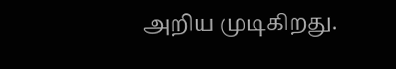அறிய முடிகிறது.